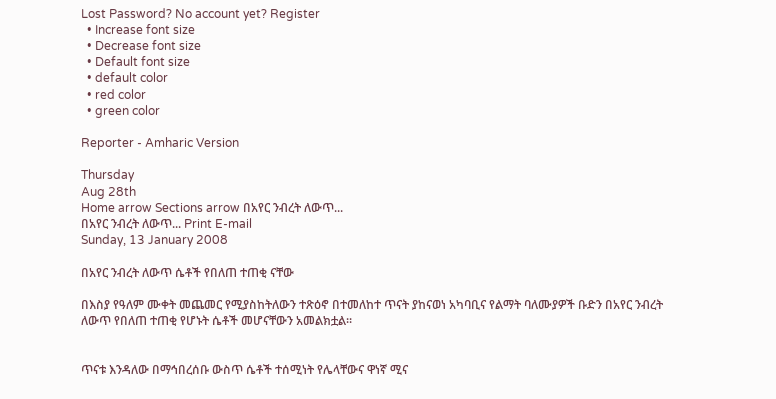Lost Password? No account yet? Register
  • Increase font size
  • Decrease font size
  • Default font size
  • default color
  • red color
  • green color

Reporter - Amharic Version

Thursday
Aug 28th
Home arrow Sections arrow በአየር ንብረት ለውጥ...
በአየር ንብረት ለውጥ... Print E-mail
Sunday, 13 January 2008

በአየር ንብረት ለውጥ ሴቶች የበለጠ ተጠቂ ናቸው

በእስያ የዓለም ሙቀት መጨመር የሚያስከትለውን ተጽዕኖ በተመለከተ ጥናት ያከናወነ አካባቢና የልማት ባለሙያዎች ቡድን በአየር ንብረት ለውጥ የበለጠ ተጠቂ የሆኑት ሴቶች መሆናቸውን አመልክቷል፡፡


ጥናቱ እንዳለው በማኅበረሰቡ ውስጥ ሴቶች ተሰሚነት የሌላቸውና ዋነኛ ሚና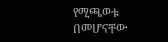የሚጫወቱ በመሆናቸው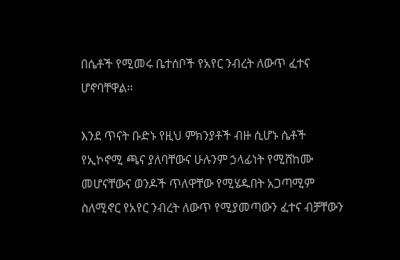በሴቶች የሚመሩ ቤተሰቦች የአየር ንብረት ለውጥ ፈተና ሆኖባቸዋል፡፡

እንደ ጥናት ቡድኑ የዚህ ምክንያቶች ብዙ ሲሆኑ ሴቶች የኢኮኖሚ ጫና ያለባቸውና ሁሉንም ኃላፊነት የሚሸከሙ መሆናቸውና ወንዶች ጥለዋቸው የሚሄዱበት አጋጣሚም ስለሚኖር የአየር ንብረት ለውጥ የሚያመጣውን ፈተና ብቻቸውን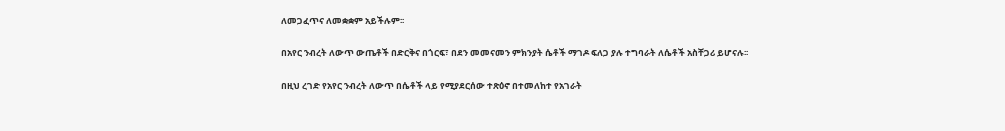ለመጋፈጥና ለመቋቋም አይችሉም፡፡

በአየር ንብረት ለውጥ ውጤቶች በድርቅና በጎርፍ፣ በደን መመናመን ምክንያት ሴቶች ማገዶ ፍለጋ ያሉ ተግባራት ለሴቶች አስቸጋሪ ይሆናሉ፡፡

በዚህ ረገድ የአየር ንብረት ለውጥ በሴቶች ላይ የሚያደርሰው ተጽዕኖ በተመለከተ የአገራት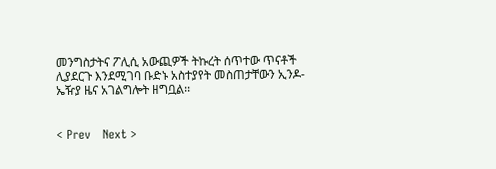መንግስታትና ፖሊሲ አውጪዎች ትኩረት ሰጥተው ጥናቶች ሊያደርጉ እንደሚገባ ቡድኑ አስተያየት መስጠታቸውን ኢንዶ-ኤዥያ ዜና አገልግሎት ዘግቧል፡፡


< Prev   Next >